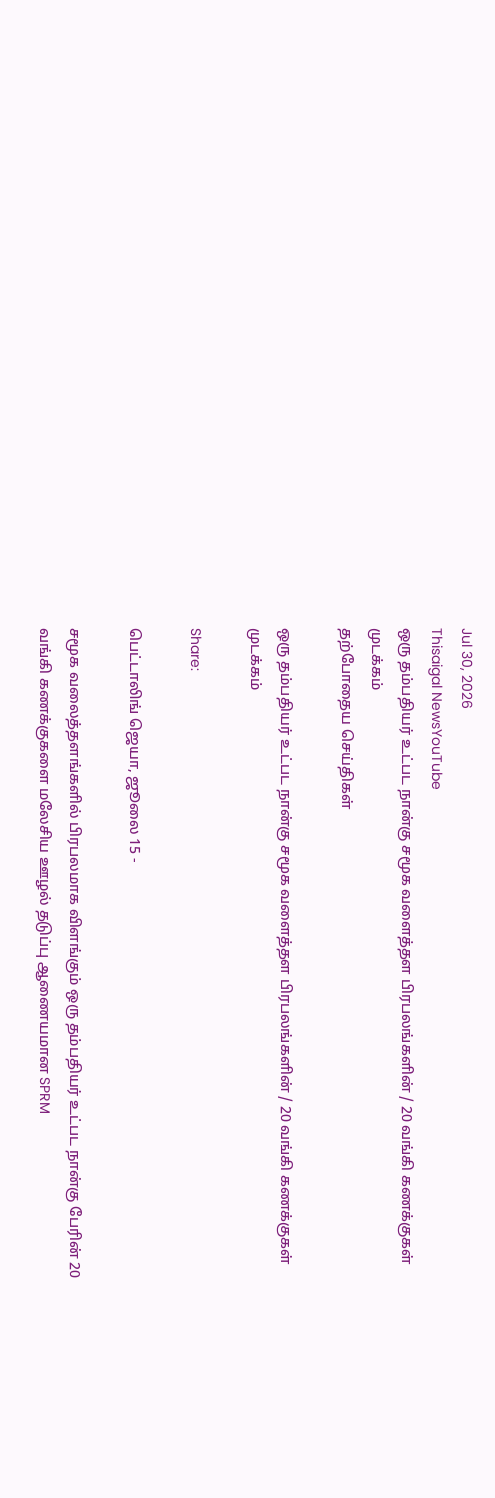Jul 30, 2026
Thisaigal NewsYouTube
ஒரு தம்பதியர் உட்பட நான்கு சமூக வளைத்தள பிரபலங்களின் / 20 வங்கி கணக்குகள் முடக்கம்
தற்போதைய செய்திகள்

ஒரு தம்பதியர் உட்பட நான்கு சமூக வளைத்தள பிரபலங்களின் / 20 வங்கி கணக்குகள் முடக்கம்

Share:

பெட்டாலிங் ஜெயா, ஜூலை 15 -

சமூக வலைத்தளங்களில் பிரபலமாக விளங்கும் ஒரு தம்பதியர் உட்பட நான்கு பேரின் 20 வங்கி கணக்குகளை மலேசிய ஊழல் தடுப்பு ஆணையமான SPRM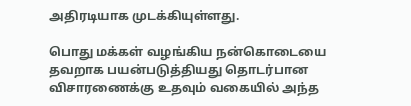அதிரடியாக முடக்கியுள்ளது.

பொது மக்கள் வழங்கிய நன்கொடையை தவறாக பயன்படுத்தியது தொடர்பான விசாரணைக்கு உதவும் வகையில் அந்த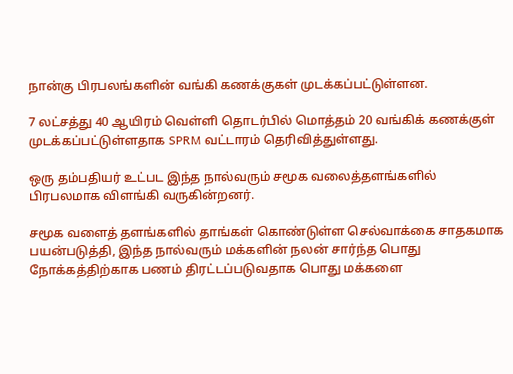நான்கு பிரபலங்களின் வங்கி கணக்குகள் முடக்கப்பட்டுள்ளன.

7 லட்சத்து 40 ஆயிரம் வெள்ளி தொடர்பில் மொத்தம் 20 வங்கிக் கணக்குள் முடக்கப்பட்டுள்ளதாக SPRM வட்டாரம் தெரிவித்துள்ளது.

ஒரு தம்பதியர் உட்பட இந்த நால்வரும் சமூக வலைத்தளங்களில் பிரபலமாக விளங்கி வருகின்றனர்.

சமூக வளைத் தளங்களில் தாங்கள் கொண்டுள்ள செல்வாக்கை சாதகமாக பயன்படுத்தி, இந்த நால்வரும் மக்களின் நலன் சார்ந்த பொது நோக்கத்திற்காக பணம் திரட்டப்படுவதாக பொது மக்களை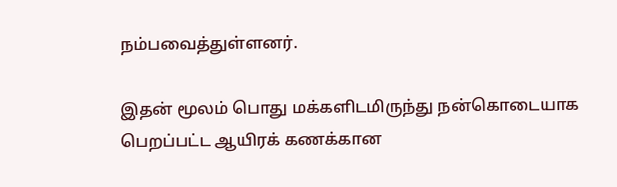நம்பவைத்துள்ளனர்.

இதன் மூலம் பொது மக்களிடமிருந்து நன்கொடையாக பெறப்பட்ட ஆயிரக் கணக்கான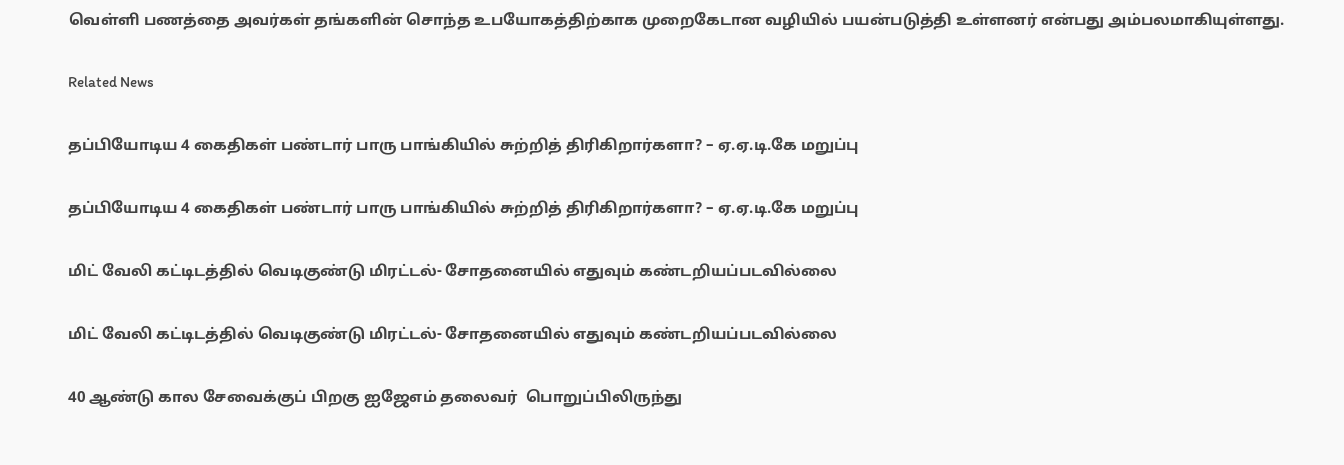வெள்ளி பணத்தை அவர்கள் தங்களின் சொந்த உபயோகத்திற்காக முறைகேடான வழியில் பயன்படுத்தி உள்ளனர் என்பது அம்பலமாகியுள்ளது.

Related News

தப்பியோடிய 4 கைதிகள் பண்டார் பாரு பாங்கியில் சுற்றித் திரிகிறார்களா? – ஏ.ஏ.டி.கே மறுப்பு

தப்பியோடிய 4 கைதிகள் பண்டார் பாரு பாங்கியில் சுற்றித் திரிகிறார்களா? – ஏ.ஏ.டி.கே மறுப்பு

மிட் வேலி கட்டிடத்தில் வெடிகுண்டு மிரட்டல்- சோதனையில் எதுவும் கண்டறியப்படவில்லை

மிட் வேலி கட்டிடத்தில் வெடிகுண்டு மிரட்டல்- சோதனையில் எதுவும் கண்டறியப்படவில்லை

40 ஆண்டு கால சேவைக்குப் பிறகு ஐஜேஎம் தலைவர்  பொறுப்பிலிருந்து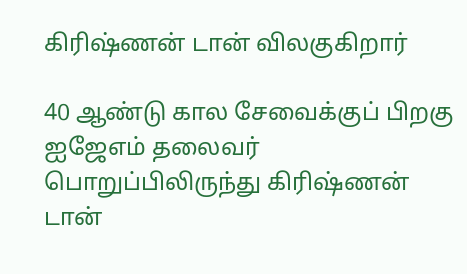கிரிஷ்ணன் டான் விலகுகிறார்

40 ஆண்டு கால சேவைக்குப் பிறகு ஐஜேஎம் தலைவர் பொறுப்பிலிருந்து கிரிஷ்ணன் டான்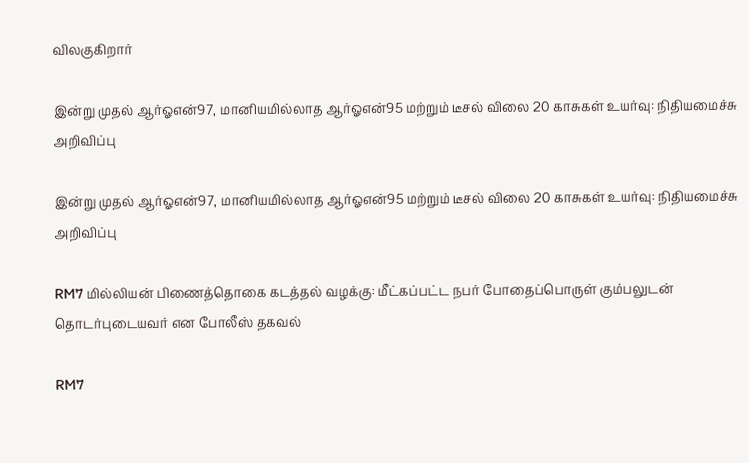விலகுகிறார்

இன்று முதல் ஆர்ஓஎன்97, மானியமில்லாத ஆர்ஓஎன்95 மற்றும் டீசல் விலை 20 காசுகள் உயர்வு: நிதியமைச்சு அறிவிப்பு

இன்று முதல் ஆர்ஓஎன்97, மானியமில்லாத ஆர்ஓஎன்95 மற்றும் டீசல் விலை 20 காசுகள் உயர்வு: நிதியமைச்சு அறிவிப்பு

RM7 மில்லியன் பிணைத்தொகை கடத்தல் வழக்கு: மீட்கப்பட்ட நபர் போதைப்பொருள் கும்பலுடன் தொடர்புடையவர் என போலீஸ் தகவல்

RM7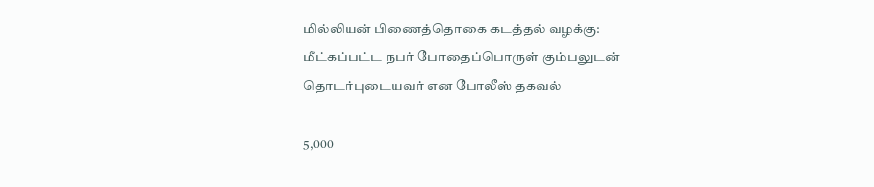மில்லியன் பிணைத்தொகை கடத்தல் வழக்கு: மீட்கப்பட்ட நபர் போதைப்பொருள் கும்பலுடன் தொடர்புடையவர் என போலீஸ் தகவல்

5,000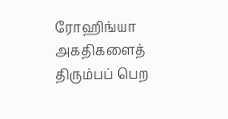ரோஹிங்யா அகதிகளைத் திரும்பப் பெற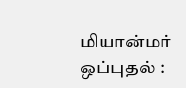மியான்மர் ஒப்புதல் :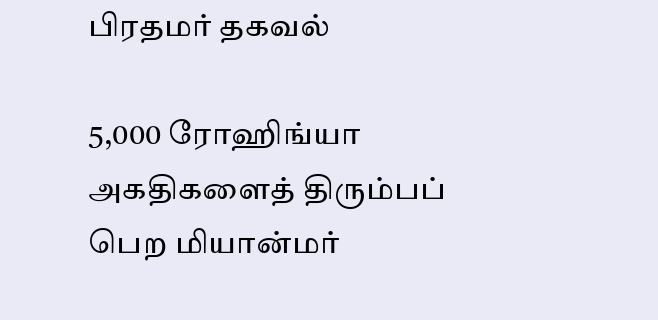பிரதமர் தகவல்

5,000 ரோஹிங்யா அகதிகளைத் திரும்பப் பெற மியான்மர்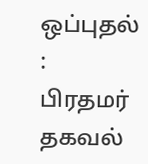ஒப்புதல் : பிரதமர் தகவல்